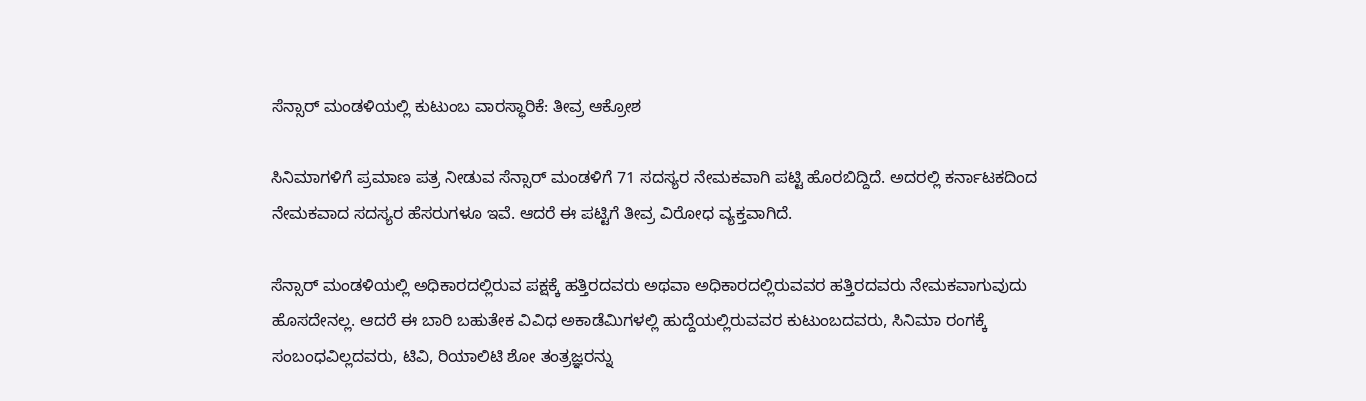ಸೆನ್ಸಾರ್‌ ಮಂಡಳಿಯಲ್ಲಿ ಕುಟುಂಬ ವಾರಸ್ಧಾರಿಕೆ: ತೀವ್ರ ಆಕ್ರೋಶ

ಸಿನಿಮಾಗಳಿಗೆ ಪ್ರಮಾಣ ಪತ್ರ ನೀಡುವ ಸೆನ್ಸಾರ್ ಮಂಡಳಿಗೆ 71 ಸದಸ್ಯರ ನೇಮಕವಾಗಿ ಪಟ್ಟಿ ಹೊರಬಿದ್ದಿದೆ. ಅದರಲ್ಲಿ ಕರ್ನಾಟಕದಿಂದ ನೇಮಕವಾದ ಸದಸ್ಯರ ಹೆಸರುಗಳೂ ಇವೆ. ಆದರೆ ಈ ಪಟ್ಟಿಗೆ ತೀವ್ರ ವಿರೋಧ ವ್ಯಕ್ತವಾಗಿದೆ.

ಸೆನ್ಸಾರ್ ಮಂಡಳಿಯಲ್ಲಿ ಅಧಿಕಾರದಲ್ಲಿರುವ ಪಕ್ಷಕ್ಕೆ ಹತ್ತಿರದವರು ಅಥವಾ ಅಧಿಕಾರದಲ್ಲಿರುವವರ ಹತ್ತಿರದವರು ನೇಮಕವಾಗುವುದು ಹೊಸದೇನಲ್ಲ. ಆದರೆ ಈ ಬಾರಿ ಬಹುತೇಕ ವಿವಿಧ ಅಕಾಡೆಮಿಗಳಲ್ಲಿ ಹುದ್ದೆಯಲ್ಲಿರುವವರ ಕುಟುಂಬದವರು, ಸಿನಿಮಾ ರಂಗಕ್ಕೆ ಸಂಬಂಧವಿಲ್ಲದವರು, ಟಿವಿ, ರಿಯಾಲಿಟಿ ಶೋ ತಂತ್ರಜ್ಞರನ್ನು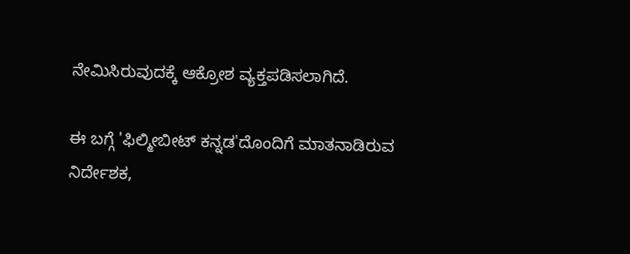ನೇಮಿಸಿರುವುದಕ್ಕೆ ಆಕ್ರೋಶ ವ್ಯಕ್ತಪಡಿಸಲಾಗಿದೆ.

ಈ ಬಗ್ಗೆ 'ಫಿಲ್ಮೀಬೀಟ್ ಕನ್ನಡ'ದೊಂದಿಗೆ ಮಾತನಾಡಿರುವ ನಿರ್ದೇಶಕ,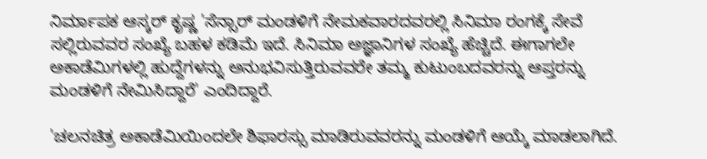ನಿರ್ಮಾಪಕ ಆಸ್ಕರ್ ಕೃಷ್ಣ 'ಸೆನ್ಸಾರ್ ಮಂಡಳಿಗೆ ನೇಮಕವಾರದವರಲ್ಲಿ ಸಿನಿಮಾ ರಂಗಕ್ಕೆ ಸೇವೆ ಸಲ್ಲಿರುವವರ ಸಂಖ್ಯೆ ಬಹಳ ಕಡಿಮೆ ಇದೆ. ಸಿನಿಮಾ ಅಜ್ಞಾನಿಗಳ ಸಂಖ್ಯೆ ಹೆಚ್ಚಿದೆ. ಈಗಾಗಲೇ ಅಕಾಡೆಮಿಗಳಲ್ಲಿ ಹುದ್ದೆಗಳನ್ನು ಅನುಭವಿಸುತ್ತಿರುವವರೇ ತಮ್ಮ ಕುಟುಂಬದವರನ್ನು ಆಪ್ತರನ್ನು ಮಂಡಳಿಗೆ ನೇಮಿಸಿದ್ದಾರೆ' ಎಂದಿದ್ದಾರೆ.

'ಚಲನಚಿತ್ರ ಅಕಾಡೆಮಿಯಿಂದಲೇ ಶಿಫಾರಸ್ಸು ಮಾಡಿರುವವರನ್ನು ಮಂಡಳಿಗೆ ಆಯ್ಕೆ ಮಾಡಲಾಗಿದೆ.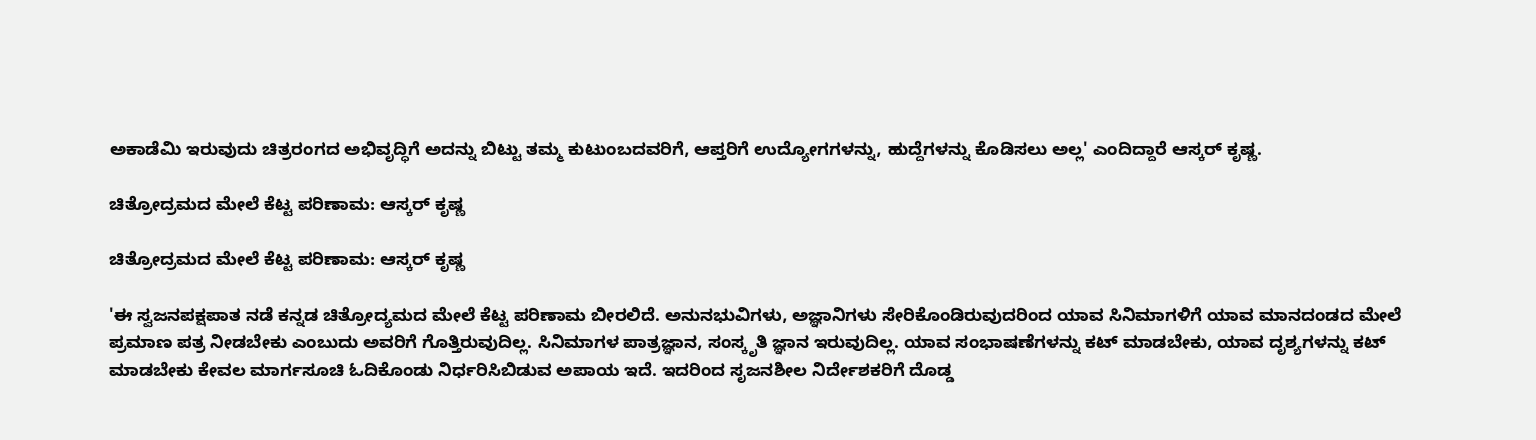ಅಕಾಡೆಮಿ ಇರುವುದು ಚಿತ್ರರಂಗದ ಅಭಿವೃದ್ಧಿಗೆ ಅದನ್ನು ಬಿಟ್ಟು ತಮ್ಮ ಕುಟುಂಬದವರಿಗೆ, ಆಪ್ತರಿಗೆ ಉದ್ಯೋಗಗಳನ್ನು, ಹುದ್ದೆಗಳನ್ನು ಕೊಡಿಸಲು ಅಲ್ಲ' ಎಂದಿದ್ದಾರೆ ಆಸ್ಕರ್ ಕೃಷ್ಣ.

ಚಿತ್ರೋದ್ರಮದ ಮೇಲೆ ಕೆಟ್ಟ ಪರಿಣಾಮ: ಆಸ್ಕರ್ ಕೃಷ್ಣ

ಚಿತ್ರೋದ್ರಮದ ಮೇಲೆ ಕೆಟ್ಟ ಪರಿಣಾಮ: ಆಸ್ಕರ್ ಕೃಷ್ಣ

'ಈ ಸ್ವಜನಪಕ್ಷಪಾತ ನಡೆ ಕನ್ನಡ ಚಿತ್ರೋದ್ಯಮದ ಮೇಲೆ ಕೆಟ್ಟ ಪರಿಣಾಮ ಬೀರಲಿದೆ. ಅನುನಭುವಿಗಳು, ಅಜ್ಞಾನಿಗಳು ಸೇರಿಕೊಂಡಿರುವುದರಿಂದ ಯಾವ ಸಿನಿಮಾಗಳಿಗೆ ಯಾವ ಮಾನದಂಡದ ಮೇಲೆ ಪ್ರಮಾಣ ಪತ್ರ ನೀಡಬೇಕು ಎಂಬುದು ಅವರಿಗೆ ಗೊತ್ತಿರುವುದಿಲ್ಲ. ಸಿನಿಮಾಗಳ ಪಾತ್ರಜ್ಞಾನ, ಸಂಸ್ಕೃತಿ ಜ್ಞಾನ ಇರುವುದಿಲ್ಲ. ಯಾವ ಸಂಭಾಷಣೆಗಳನ್ನು ಕಟ್ ಮಾಡಬೇಕು, ಯಾವ ದೃಶ್ಯಗಳನ್ನು ಕಟ್ ಮಾಡಬೇಕು ಕೇವಲ ಮಾರ್ಗಸೂಚಿ ಓದಿಕೊಂಡು ನಿರ್ಧರಿಸಿಬಿಡುವ ಅಪಾಯ ಇದೆ. ಇದರಿಂದ ಸೃಜನಶೀಲ ನಿರ್ದೇಶಕರಿಗೆ ದೊಡ್ಡ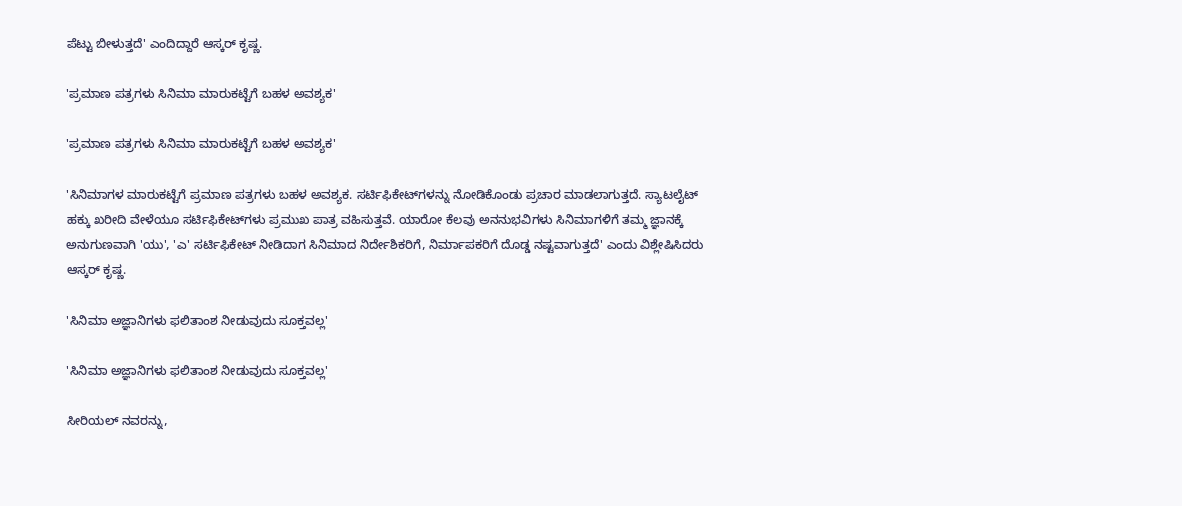ಪೆಟ್ಟು ಬೀಳುತ್ತದೆ' ಎಂದಿದ್ದಾರೆ ಆಸ್ಕರ್ ಕೃಷ್ಣ.

'ಪ್ರಮಾಣ ಪತ್ರಗಳು ಸಿನಿಮಾ ಮಾರುಕಟ್ಟೆಗೆ ಬಹಳ ಅವಶ್ಯಕ'

'ಪ್ರಮಾಣ ಪತ್ರಗಳು ಸಿನಿಮಾ ಮಾರುಕಟ್ಟೆಗೆ ಬಹಳ ಅವಶ್ಯಕ'

'ಸಿನಿಮಾಗಳ ಮಾರುಕಟ್ಟೆಗೆ ಪ್ರಮಾಣ ಪತ್ರಗಳು ಬಹಳ ಅವಶ್ಯಕ. ಸರ್ಟಿಫಿಕೇಟ್‌ಗಳನ್ನು ನೋಡಿಕೊಂಡು ಪ್ರಚಾರ ಮಾಡಲಾಗುತ್ತದೆ. ಸ್ಯಾಟಲೈಟ್ ಹಕ್ಕು ಖರೀದಿ ವೇಳೆಯೂ ಸರ್ಟಿಫಿಕೇಟ್‌ಗಳು ಪ್ರಮುಖ ಪಾತ್ರ ವಹಿಸುತ್ತವೆ. ಯಾರೋ ಕೆಲವು ಅನನುಭವಿಗಳು ಸಿನಿಮಾಗಳಿಗೆ ತಮ್ಮ ಜ್ಞಾನಕ್ಕೆ ಅನುಗುಣವಾಗಿ 'ಯು', 'ಎ' ಸರ್ಟಿಫಿಕೇಟ್‌ ನೀಡಿದಾಗ ಸಿನಿಮಾದ ನಿರ್ದೇಶಿಕರಿಗೆ, ನಿರ್ಮಾಪಕರಿಗೆ ದೊಡ್ಡ ನಷ್ಟವಾಗುತ್ತದೆ' ಎಂದು ವಿಶ್ಲೇಷಿಸಿದರು ಆಸ್ಕರ್ ಕೃಷ್ಣ.

'ಸಿನಿಮಾ ಅಜ್ಞಾನಿಗಳು ಫಲಿತಾಂಶ ನೀಡುವುದು ಸೂಕ್ತವಲ್ಲ'

'ಸಿನಿಮಾ ಅಜ್ಞಾನಿಗಳು ಫಲಿತಾಂಶ ನೀಡುವುದು ಸೂಕ್ತವಲ್ಲ'

ಸೀರಿಯಲ್ ನವರನ್ನು,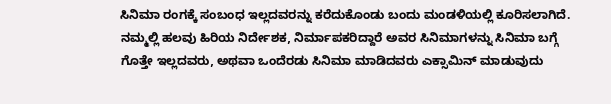ಸಿನಿಮಾ ರಂಗಕ್ಕೆ ಸಂಬಂಧ ಇಲ್ಲದವರನ್ನು ಕರೆದುಕೊಂಡು ಬಂದು ಮಂಡಳಿಯಲ್ಲಿ ಕೂರಿಸಲಾಗಿದೆ. ನಮ್ಮಲ್ಲಿ ಹಲವು ಹಿರಿಯ ನಿರ್ದೇಶಕ, ನಿರ್ಮಾಪಕರಿದ್ದಾರೆ ಅವರ ಸಿನಿಮಾಗಳನ್ನು ಸಿನಿಮಾ ಬಗ್ಗೆ ಗೊತ್ತೇ ಇಲ್ಲದವರು, ಅಥವಾ ಒಂದೆರಡು ಸಿನಿಮಾ ಮಾಡಿದವರು ಎಕ್ಸಾಮಿನ್ ಮಾಡುವುದು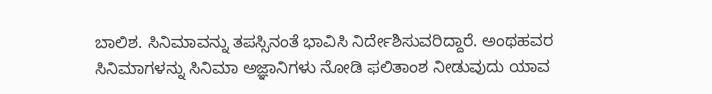ಬಾಲಿಶ. ಸಿನಿಮಾವನ್ನು ತಪಸ್ಸಿನಂತೆ ಭಾವಿಸಿ ನಿರ್ದೇಶಿಸುವರಿದ್ದಾರೆ. ಅಂಥಹವರ ಸಿನಿಮಾಗಳನ್ನು ಸಿನಿಮಾ ಅಜ್ಞಾನಿಗಳು ನೋಡಿ ಫಲಿತಾಂಶ ನೀಡುವುದು ಯಾವ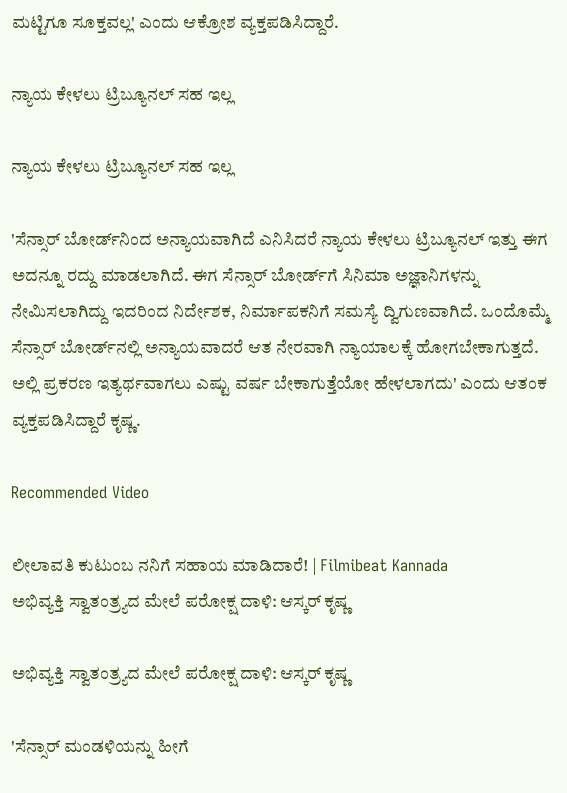ಮಟ್ಟಿಗೂ ಸೂಕ್ತವಲ್ಲ' ಎಂದು ಆಕ್ರೋಶ ವ್ಯಕ್ತಪಡಿಸಿದ್ದಾರೆ.

ನ್ಯಾಯ ಕೇಳಲು ಟ್ರಿಬ್ಯೂನಲ್ ಸಹ ಇಲ್ಲ

ನ್ಯಾಯ ಕೇಳಲು ಟ್ರಿಬ್ಯೂನಲ್ ಸಹ ಇಲ್ಲ

'ಸೆನ್ಸಾರ್‌ ಬೋರ್ಡ್‌ನಿಂದ ಅನ್ಯಾಯವಾಗಿದೆ ಎನಿಸಿದರೆ ನ್ಯಾಯ ಕೇಳಲು ಟ್ರಿಬ್ಯೂನಲ್ ಇತ್ತು ಈಗ ಅದನ್ನೂ ರದ್ದು ಮಾಡಲಾಗಿದೆ. ಈಗ ಸೆನ್ಸಾರ್‌ ಬೋರ್ಡ್‌ಗೆ ಸಿನಿಮಾ ಅಜ್ಞಾನಿಗಳನ್ನು ನೇಮಿಸಲಾಗಿದ್ದು ಇದರಿಂದ ನಿರ್ದೇಶಕ, ನಿರ್ಮಾಪಕನಿಗೆ ಸಮಸ್ಯೆ ದ್ವಿಗುಣವಾಗಿದೆ. ಒಂದೊಮ್ಮೆ ಸೆನ್ಸಾರ್‌ ಬೋರ್ಡ್‌ನಲ್ಲಿ ಅನ್ಯಾಯವಾದರೆ ಆತ ನೇರವಾಗಿ ನ್ಯಾಯಾಲಕ್ಕೆ ಹೋಗಬೇಕಾಗುತ್ತದೆ. ಅಲ್ಲಿ ಪ್ರಕರಣ ಇತ್ಯರ್ಥವಾಗಲು ಎಷ್ಟು ವರ್ಷ ಬೇಕಾಗುತ್ತೆಯೋ ಹೇಳಲಾಗದು' ಎಂದು ಆತಂಕ ವ್ಯಕ್ತಪಡಿಸಿದ್ದಾರೆ ಕೃಷ್ಣ.

Recommended Video

ಲೀಲಾವತಿ ಕುಟುಂಬ ನನಿಗೆ ಸಹಾಯ ಮಾಡಿದಾರೆ! | Filmibeat Kannada
ಅಭಿವ್ಯಕ್ತಿ ಸ್ವಾತಂತ್ರ್ಯದ ಮೇಲೆ ಪರೋಕ್ಷ ದಾಳಿ: ಆಸ್ಕರ್ ಕೃಷ್ಣ

ಅಭಿವ್ಯಕ್ತಿ ಸ್ವಾತಂತ್ರ್ಯದ ಮೇಲೆ ಪರೋಕ್ಷ ದಾಳಿ: ಆಸ್ಕರ್ ಕೃಷ್ಣ

'ಸೆನ್ಸಾರ್‌ ಮಂಡಳಿಯನ್ನು ಹೀಗೆ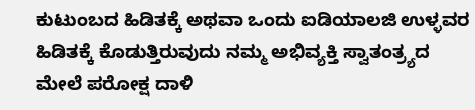ಕುಟುಂಬದ ಹಿಡಿತಕ್ಕೆ ಅಥವಾ ಒಂದು ಐಡಿಯಾಲಜಿ ಉಳ್ಳವರ ಹಿಡಿತಕ್ಕೆ ಕೊಡುತ್ತಿರುವುದು ನಮ್ಮ ಅಭಿವ್ಯಕ್ತಿ ಸ್ವಾತಂತ್ರ್ಯದ ಮೇಲೆ ಪರೋಕ್ಷ ದಾಳಿ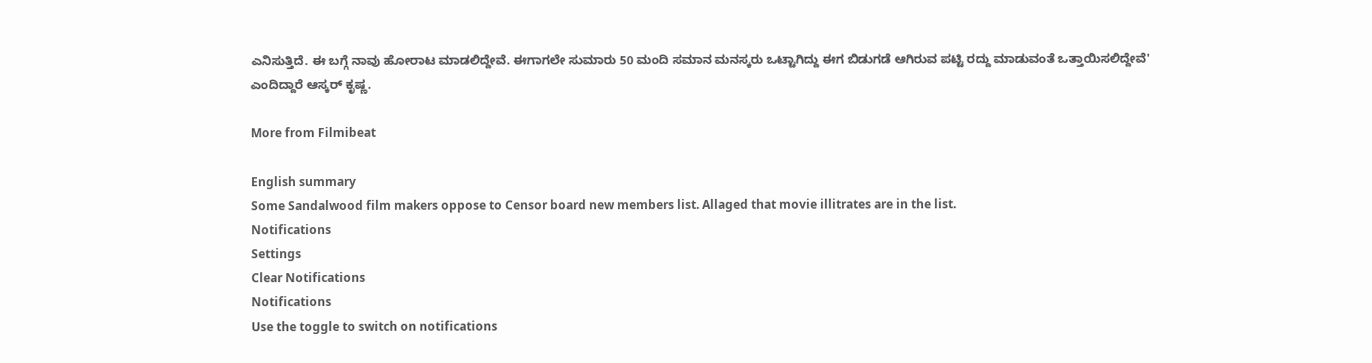ಎನಿಸುತ್ತಿದೆ. ಈ ಬಗ್ಗೆ ನಾವು ಹೋರಾಟ ಮಾಡಲಿದ್ದೇವೆ. ಈಗಾಗಲೇ ಸುಮಾರು 50 ಮಂದಿ ಸಮಾನ ಮನಸ್ಕರು ಒಟ್ಟಾಗಿದ್ದು ಈಗ ಬಿಡುಗಡೆ ಆಗಿರುವ ಪಟ್ಟಿ ರದ್ದು ಮಾಡುವಂತೆ ಒತ್ತಾಯಿಸಲಿದ್ದೇವೆ' ಎಂದಿದ್ದಾರೆ ಆಸ್ಕರ್ ಕೃಷ್ಣ.

More from Filmibeat

English summary
Some Sandalwood film makers oppose to Censor board new members list. Allaged that movie illitrates are in the list.
Notifications
Settings
Clear Notifications
Notifications
Use the toggle to switch on notifications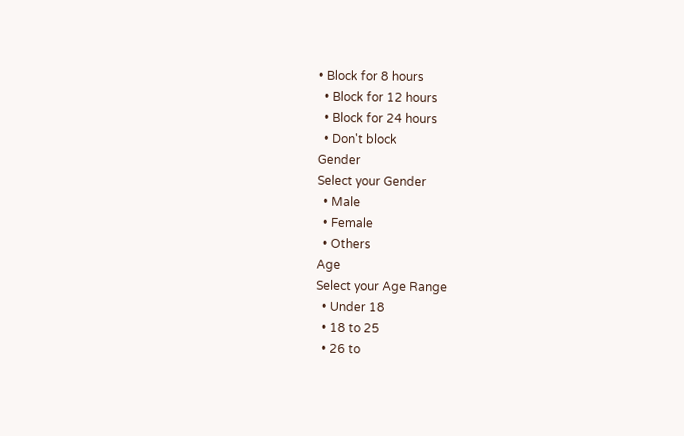• Block for 8 hours
  • Block for 12 hours
  • Block for 24 hours
  • Don't block
Gender
Select your Gender
  • Male
  • Female
  • Others
Age
Select your Age Range
  • Under 18
  • 18 to 25
  • 26 to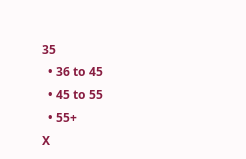35
  • 36 to 45
  • 45 to 55
  • 55+
X